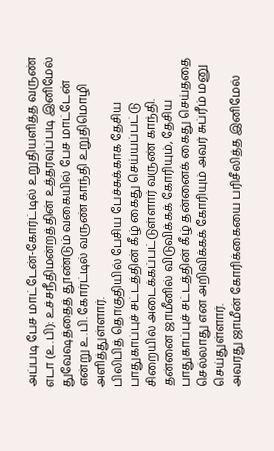அப்படி பேச மாட்டேன்-கோர்ட்டில் உறுதியளித்த வருண்
எடா (உ.பி): உச்சநீதிமன்றத்தின் உத்தரவுப்படி இனிமேல் துவேஷத்தைத் தூண்டும் வகையில் பேச மாட்டேன் என்று உ.பி. கோர்ட்டில் வருண் காந்தி உறுதிமொழி அளித்துள்ளார்.
பிலிபித் தொகுதியில் பேசிய பேச்சுக்காக தேசிய பாதுகாப்புச் சட்டத்தின் கீழ் கைது செய்யப்பட்டு சிறையில் அடைக்கப்பட்டுள்ளார் வருண் காந்தி.
தன்னை ஜாமீனில் விடுவிக்கக் கோரியும், தேசிய பாதுகாப்புச் சட்டத்தின் கீழ் தன்னைக் கைது செய்ததை செல்லாது என அறிவிக்கக் கோரியும் அவர் சுப்ரீம் மனு செய்துள்ளார்.
அவரது ஜாமீன் கோரிக்கையை பரிசீலித்த இனிமேல்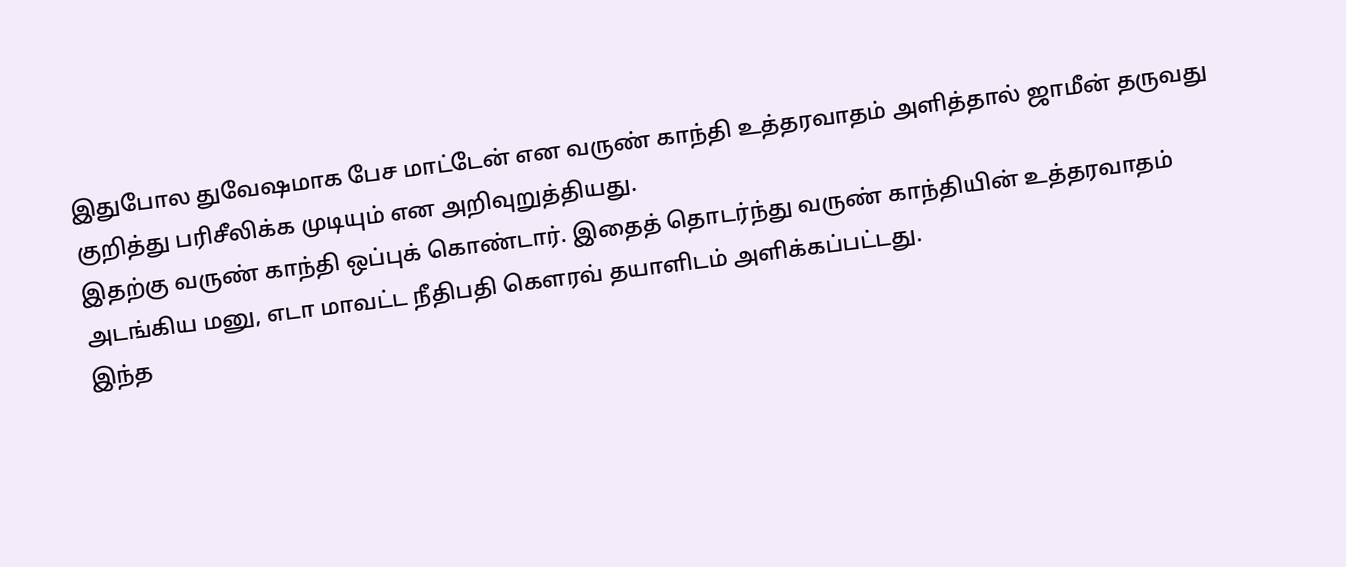இதுபோல துவேஷமாக பேச மாட்டேன் என வருண் காந்தி உத்தரவாதம் அளித்தால் ஜாமீன் தருவது குறித்து பரிசீலிக்க முடியும் என அறிவுறுத்தியது.
இதற்கு வருண் காந்தி ஒப்புக் கொண்டார். இதைத் தொடர்ந்து வருண் காந்தியின் உத்தரவாதம் அடங்கிய மனு, எடா மாவட்ட நீதிபதி கெளரவ் தயாளிடம் அளிக்கப்பட்டது.
இந்த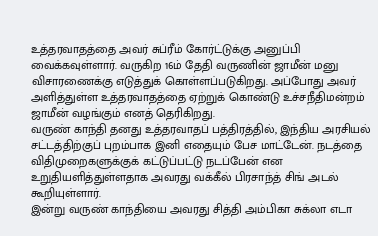உத்தரவாதத்தை அவர் சுப்ரீம் கோர்ட்டுக்கு அனுப்பி வைக்கவுள்ளார். வருகிற 16ம் தேதி வருணின் ஜாமீன் மனு விசாரணைக்கு எடுத்துக் கொள்ளப்படுகிறது. அப்போது அவர் அளித்துள்ள உத்தரவாதத்தை ஏற்றுக் கொண்டு உச்சநீதிமன்றம் ஜாமீன் வழங்கும் எனத் தெரிகிறது.
வருண் காந்தி தனது உத்தரவாதப் பத்திரத்தில், இந்திய அரசியல் சட்டத்திற்குப் புறம்பாக இனி எதையும் பேச மாட்டேன். நடத்தை விதிமுறைகளுக்குக் கட்டுப்பட்டு நடப்பேன் என உறுதியளித்துள்ளதாக அவரது வக்கீல் பிரசாந்த் சிங் அடல் கூறியுள்ளார்.
இன்று வருண் காந்தியை அவரது சித்தி அம்பிகா சுக்லா எடா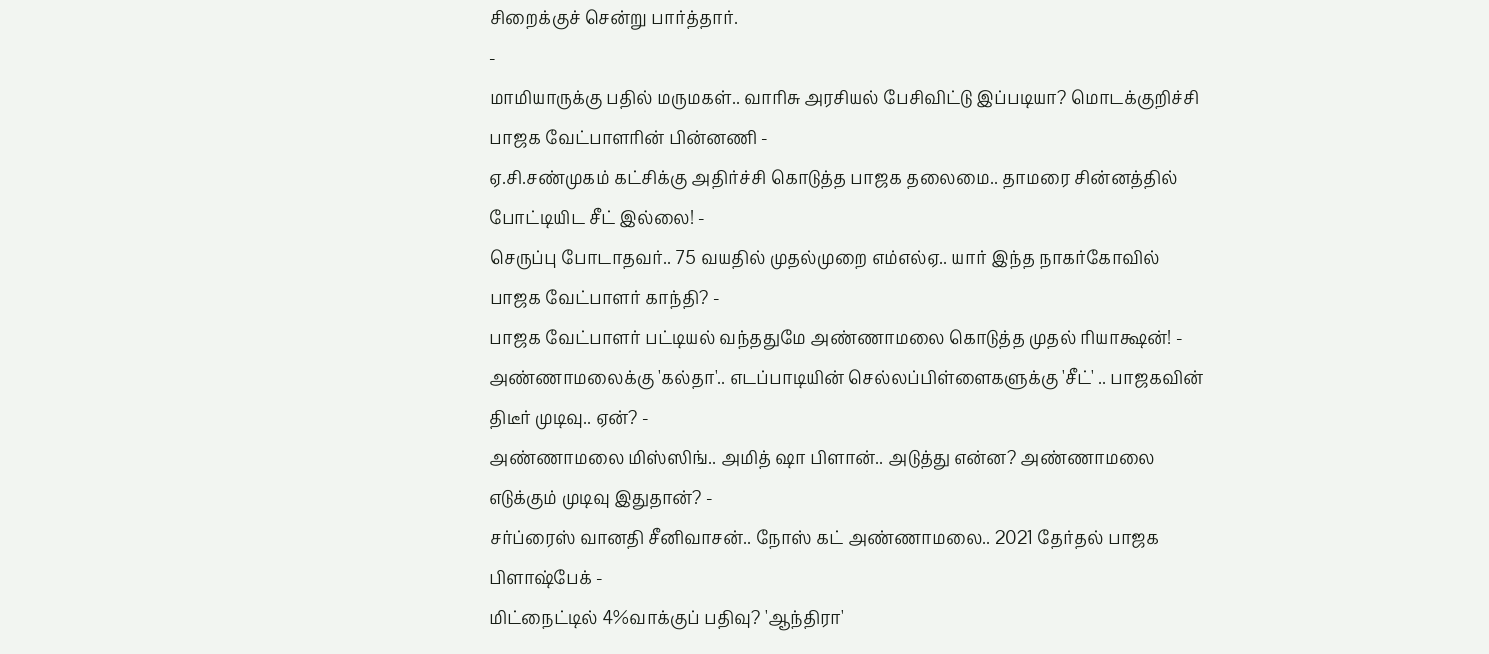சிறைக்குச் சென்று பார்த்தார்.
-
மாமியாருக்கு பதில் மருமகள்.. வாரிசு அரசியல் பேசிவிட்டு இப்படியா? மொடக்குறிச்சி பாஜக வேட்பாளரின் பின்னணி -
ஏ.சி.சண்முகம் கட்சிக்கு அதிர்ச்சி கொடுத்த பாஜக தலைமை.. தாமரை சின்னத்தில் போட்டியிட சீட் இல்லை! -
செருப்பு போடாதவர்.. 75 வயதில் முதல்முறை எம்எல்ஏ.. யார் இந்த நாகர்கோவில் பாஜக வேட்பாளர் காந்தி? -
பாஜக வேட்பாளர் பட்டியல் வந்ததுமே அண்ணாமலை கொடுத்த முதல் ரியாக்ஷன்! -
அண்ணாமலைக்கு 'கல்தா'.. எடப்பாடியின் செல்லப்பிள்ளைகளுக்கு 'சீட்' .. பாஜகவின் திடீர் முடிவு.. ஏன்? -
அண்ணாமலை மிஸ்ஸிங்.. அமித் ஷா பிளான்.. அடுத்து என்ன? அண்ணாமலை எடுக்கும் முடிவு இதுதான்? -
சர்ப்ரைஸ் வானதி சீனிவாசன்.. நோஸ் கட் அண்ணாமலை.. 2021 தேர்தல் பாஜக பிளாஷ்பேக் -
மிட்நைட்டில் 4%வாக்குப் பதிவு? 'ஆந்திரா'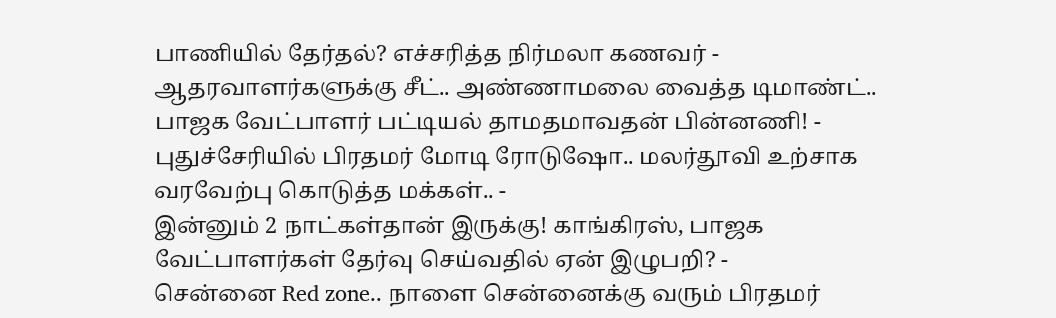பாணியில் தேர்தல்? எச்சரித்த நிர்மலா கணவர் -
ஆதரவாளர்களுக்கு சீட்.. அண்ணாமலை வைத்த டிமாண்ட்.. பாஜக வேட்பாளர் பட்டியல் தாமதமாவதன் பின்னணி! -
புதுச்சேரியில் பிரதமர் மோடி ரோடுஷோ.. மலர்தூவி உற்சாக வரவேற்பு கொடுத்த மக்கள்.. -
இன்னும் 2 நாட்கள்தான் இருக்கு! காங்கிரஸ், பாஜக வேட்பாளர்கள் தேர்வு செய்வதில் ஏன் இழுபறி? -
சென்னை Red zone.. நாளை சென்னைக்கு வரும் பிரதமர்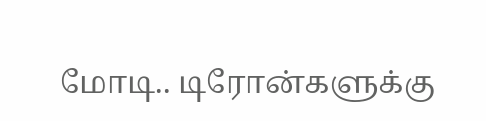மோடி.. டிரோன்களுக்கு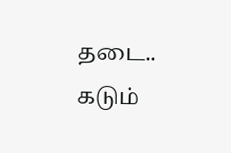தடை.. கடும்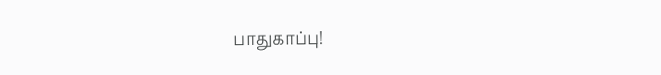பாதுகாப்பு!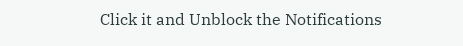Click it and Unblock the Notifications